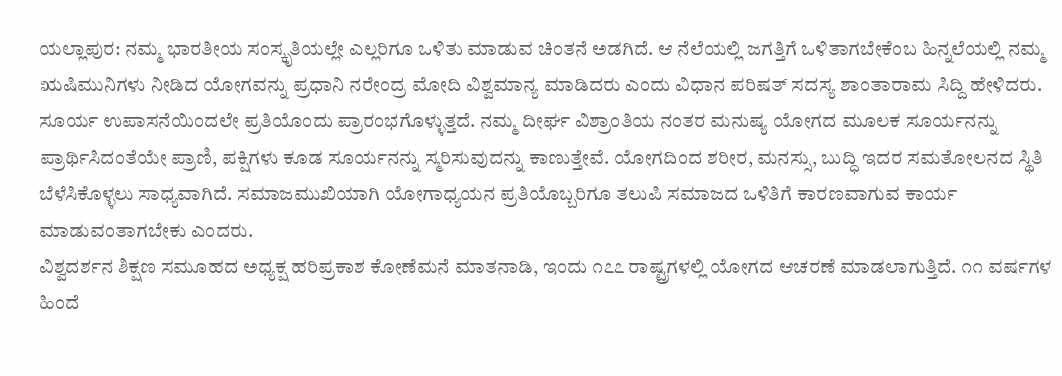ಯಲ್ಲಾಪುರ: ನಮ್ಮ ಭಾರತೀಯ ಸಂಸ್ಕೃತಿಯಲ್ಲೇ ಎಲ್ಲರಿಗೂ ಒಳಿತು ಮಾಡುವ ಚಿಂತನೆ ಅಡಗಿದೆ. ಆ ನೆಲೆಯಲ್ಲಿ ಜಗತ್ತಿಗೆ ಒಳಿತಾಗಬೇಕೆಂಬ ಹಿನ್ನಲೆಯಲ್ಲಿ ನಮ್ಮ ಋಷಿಮುನಿಗಳು ನೀಡಿದ ಯೋಗವನ್ನು ಪ್ರಧಾನಿ ನರೇಂದ್ರ ಮೋದಿ ವಿಶ್ವಮಾನ್ಯ ಮಾಡಿದರು ಎಂದು ವಿಧಾನ ಪರಿಷತ್ ಸದಸ್ಯ ಶಾಂತಾರಾಮ ಸಿದ್ದಿ ಹೇಳಿದರು.
ಸೂರ್ಯ ಉಪಾಸನೆಯಿಂದಲೇ ಪ್ರತಿಯೊಂದು ಪ್ರಾರಂಭಗೊಳ್ಳುತ್ತದೆ. ನಮ್ಮ ದೀರ್ಘ ವಿಶ್ರಾಂತಿಯ ನಂತರ ಮನುಷ್ಯ ಯೋಗದ ಮೂಲಕ ಸೂರ್ಯನನ್ನು ಪ್ರಾರ್ಥಿಸಿದಂತೆಯೇ ಪ್ರಾಣಿ, ಪಕ್ಷಿಗಳು ಕೂಡ ಸೂರ್ಯನನ್ನು ಸ್ಮರಿಸುವುದನ್ನು ಕಾಣುತ್ತೇವೆ. ಯೋಗದಿಂದ ಶರೀರ, ಮನಸ್ಸು, ಬುದ್ಧಿ ಇದರ ಸಮತೋಲನದ ಸ್ಥಿತಿ ಬೆಳೆಸಿಕೊಳ್ಳಲು ಸಾಧ್ಯವಾಗಿದೆ. ಸಮಾಜಮುಖಿಯಾಗಿ ಯೋಗಾಧ್ಯಯನ ಪ್ರತಿಯೊಬ್ಬರಿಗೂ ತಲುಪಿ ಸಮಾಜದ ಒಳಿತಿಗೆ ಕಾರಣವಾಗುವ ಕಾರ್ಯ ಮಾಡುವಂತಾಗಬೇಕು ಎಂದರು.
ವಿಶ್ವದರ್ಶನ ಶಿಕ್ಷಣ ಸಮೂಹದ ಅಧ್ಯಕ್ಷ ಹರಿಪ್ರಕಾಶ ಕೋಣೆಮನೆ ಮಾತನಾಡಿ, ಇಂದು ೧೭೭ ರಾಷ್ಟ್ರಗಳಲ್ಲಿ ಯೋಗದ ಆಚರಣೆ ಮಾಡಲಾಗುತ್ತಿದೆ. ೧೧ ವರ್ಷಗಳ ಹಿಂದೆ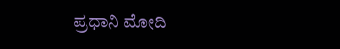ಪ್ರಧಾನಿ ಮೋದಿ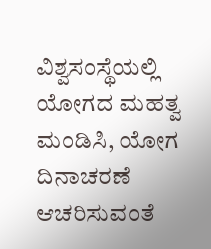ವಿಶ್ವಸಂಸ್ಥೆಯಲ್ಲಿ ಯೋಗದ ಮಹತ್ವ ಮಂಡಿಸಿ, ಯೋಗ ದಿನಾಚರಣೆ ಆಚರಿಸುವಂತೆ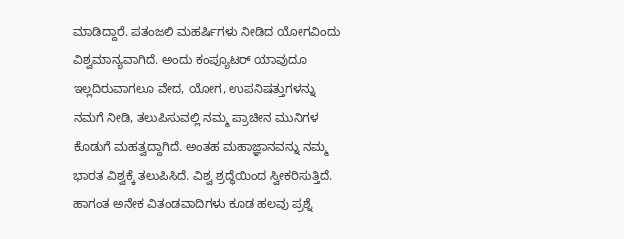ಮಾಡಿದ್ದಾರೆ. ಪತಂಜಲಿ ಮಹರ್ಷಿಗಳು ನೀಡಿದ ಯೋಗವಿಂದು ವಿಶ್ವಮಾನ್ಯವಾಗಿದೆ. ಅಂದು ಕಂಪ್ಯೂಟರ್ ಯಾವುದೂ ಇಲ್ಲದಿರುವಾಗಲೂ ವೇದ, ಯೋಗ, ಉಪನಿಷತ್ತುಗಳನ್ನು ನಮಗೆ ನೀಡಿ, ತಲುಪಿಸುವಲ್ಲಿ ನಮ್ಮ ಪ್ರಾಚೀನ ಮುನಿಗಳ ಕೊಡುಗೆ ಮಹತ್ವದ್ದಾಗಿದೆ. ಅಂತಹ ಮಹಾಜ್ಞಾನವನ್ನು ನಮ್ಮ ಭಾರತ ವಿಶ್ವಕ್ಕೆ ತಲುಪಿಸಿದೆ. ವಿಶ್ವ ಶ್ರದ್ಧೆಯಿಂದ ಸ್ವೀಕರಿಸುತ್ತಿದೆ. ಹಾಗಂತ ಅನೇಕ ವಿತಂಡವಾದಿಗಳು ಕೂಡ ಹಲವು ಪ್ರಶ್ನೆ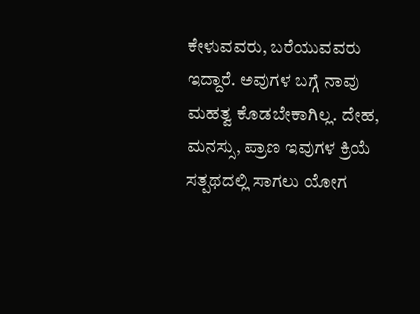ಕೇಳುವವರು, ಬರೆಯುವವರು ಇದ್ದಾರೆ. ಅವುಗಳ ಬಗ್ಗೆ ನಾವು ಮಹತ್ವ ಕೊಡಬೇಕಾಗಿಲ್ಲ. ದೇಹ, ಮನಸ್ಸು, ಪ್ರಾಣ ಇವುಗಳ ಕ್ರಿಯೆ ಸತ್ಪಥದಲ್ಲಿ ಸಾಗಲು ಯೋಗ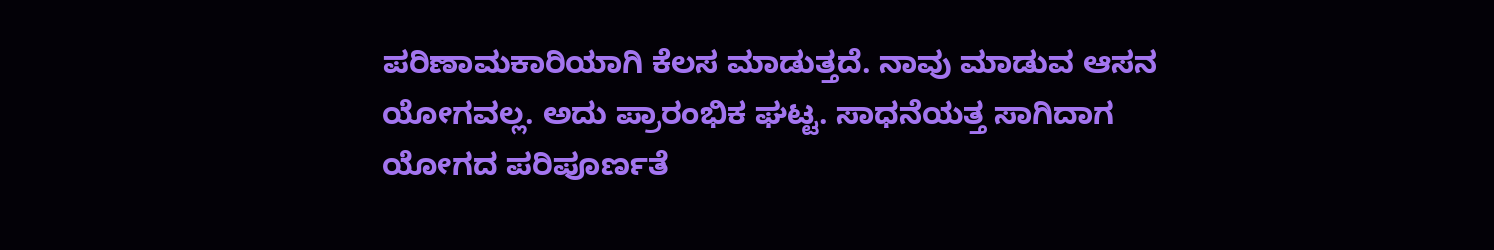ಪರಿಣಾಮಕಾರಿಯಾಗಿ ಕೆಲಸ ಮಾಡುತ್ತದೆ. ನಾವು ಮಾಡುವ ಆಸನ ಯೋಗವಲ್ಲ. ಅದು ಪ್ರಾರಂಭಿಕ ಘಟ್ಟ. ಸಾಧನೆಯತ್ತ ಸಾಗಿದಾಗ ಯೋಗದ ಪರಿಪೂರ್ಣತೆ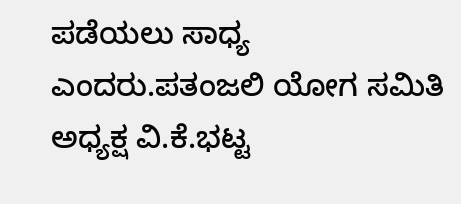ಪಡೆಯಲು ಸಾಧ್ಯ ಎಂದರು.ಪತಂಜಲಿ ಯೋಗ ಸಮಿತಿ ಅಧ್ಯಕ್ಷ ವಿ.ಕೆ.ಭಟ್ಟ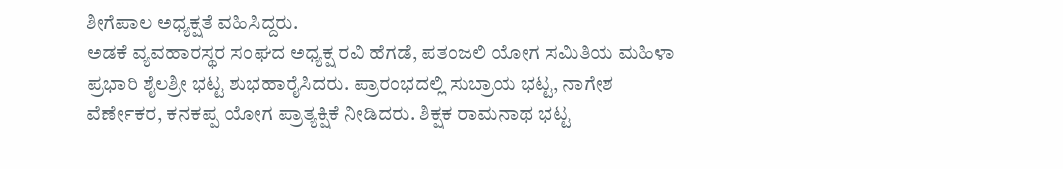ಶೀಗೆಪಾಲ ಅಧ್ಯಕ್ಷತೆ ವಹಿಸಿದ್ದರು.
ಅಡಕೆ ವ್ಯವಹಾರಸ್ಥರ ಸಂಘದ ಅಧ್ಯಕ್ಷ ರವಿ ಹೆಗಡೆ, ಪತಂಜಲಿ ಯೋಗ ಸಮಿತಿಯ ಮಹಿಳಾ ಪ್ರಭಾರಿ ಶೈಲಶ್ರೀ ಭಟ್ಟ ಶುಭಹಾರೈಸಿದರು. ಪ್ರಾರಂಭದಲ್ಲಿ ಸುಬ್ರಾಯ ಭಟ್ಟ, ನಾಗೇಶ ವೆರ್ಣೇಕರ, ಕನಕಪ್ಪ ಯೋಗ ಪ್ರಾತ್ಯಕ್ಷಿಕೆ ನೀಡಿದರು. ಶಿಕ್ಷಕ ರಾಮನಾಥ ಭಟ್ಟ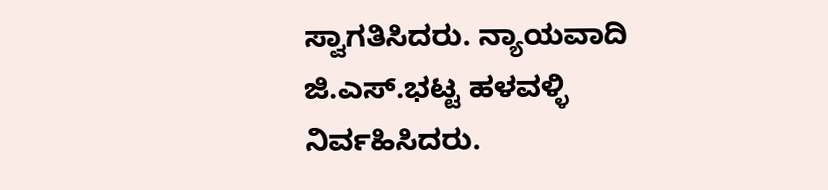ಸ್ವಾಗತಿಸಿದರು. ನ್ಯಾಯವಾದಿ ಜಿ.ಎಸ್.ಭಟ್ಟ ಹಳವಳ್ಳಿ ನಿರ್ವಹಿಸಿದರು.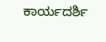ಕಾರ್ಯದರ್ಶಿ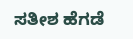ಸತೀಶ ಹೆಗಡೆ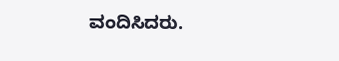ವಂದಿಸಿದರು.